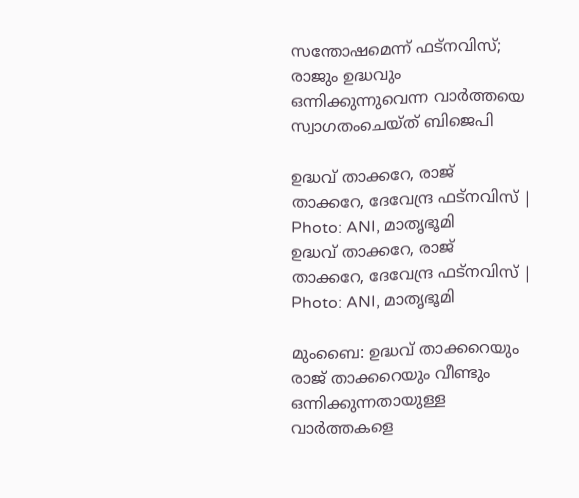സന്തോഷമെന്ന് ഫട്നവിസ്; രാജും ഉദ്ധവും ഒന്നിക്കുന്നുവെന്ന വാർത്തയെ സ്വാഗതംചെയ്ത് ബിജെപി

ഉദ്ധവ് താക്കറേ, രാജ് താക്കറേ, ദേവേന്ദ്ര ഫട്നവിസ് | Photo: ANI, മാതൃഭൂമി
ഉദ്ധവ് താക്കറേ, രാജ് താക്കറേ, ദേവേന്ദ്ര ഫട്നവിസ് | Photo: ANI, മാതൃഭൂമി

മുംബൈ: ഉദ്ധവ് താക്കറെയും രാജ് താക്കറെയും വീണ്ടും ഒന്നിക്കുന്നതായുള്ള വാർത്തകളെ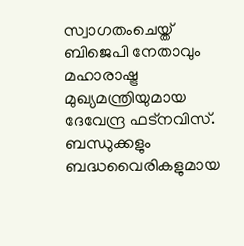സ്വാഗതംചെയ്ത് ബിജെപി നേതാവും മഹാരാഷ്ട്ര മുഖ്യമന്ത്രിയുമായ ദേവേന്ദ്ര ഫട്നവിസ്. ബന്ധുക്കളും ബദ്ധവൈരികളുമായ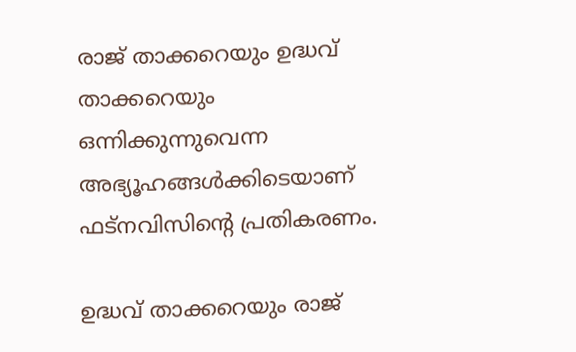രാജ് താക്കറെയും ഉദ്ധവ് താക്കറെയും ഒന്നിക്കുന്നുവെന്ന അഭ്യൂഹങ്ങൾക്കിടെയാണ് ഫട്നവിസിന്‍റെ പ്രതികരണം.

ഉദ്ധവ് താക്കറെയും രാജ്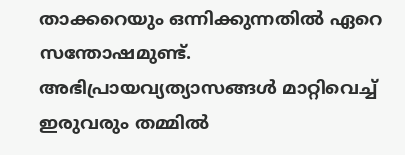താക്കറെയും ഒന്നിക്കുന്നതിൽ ഏറെ സന്തോഷമുണ്ട്. അഭിപ്രായവ്യത്യാസങ്ങൾ മാറ്റിവെച്ച് ഇരുവരും തമ്മിൽ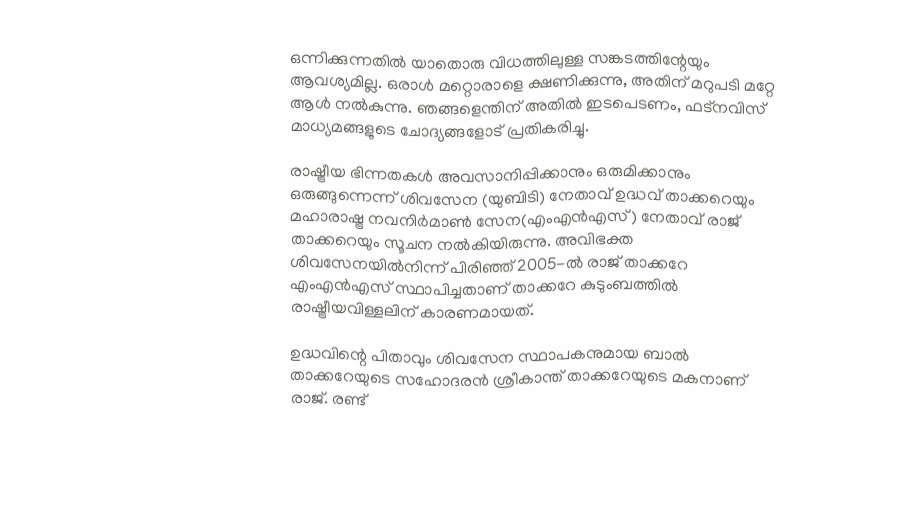ഒന്നിക്കുന്നതിൽ യാതൊരു വിധത്തിലുള്ള സങ്കടത്തിന്റേയും ആവശ്യമില്ല. ഒരാൾ മറ്റൊരാളെ ക്ഷണിക്കുന്നു, അതിന് മറുപടി മറ്റേ ആൾ നൽകുന്നു. ഞങ്ങളെന്തിന് അതിൽ ഇടപെടണം, ഫട്നവിസ് മാധ്യമങ്ങളുടെ ചോദ്യങ്ങളോട് പ്രതികരിച്ചു.

രാഷ്ട്രീയ ഭിന്നതകള്‍ അവസാനിപ്പിക്കാനും ഒരുമിക്കാനും ഒരുങ്ങുന്നെന്ന് ശിവസേന (യുബിടി) നേതാവ് ഉദ്ധവ് താക്കറെയും മഹാരാഷ്ട്ര നവനിര്‍മാണ്‍ സേന(എംഎന്‍എസ്) നേതാവ് രാജ് താക്കറെയും സൂചന നൽകിയിരുന്നു. അവിഭക്ത ശിവസേനയില്‍നിന്ന് പിരിഞ്ഞ് 2005-ല്‍ രാജ് താക്കറേ എംഎന്‍എസ് സ്ഥാപിച്ചതാണ് താക്കറേ കുടുംബത്തില്‍ രാഷ്ട്രീയവിള്ളലിന് കാരണമായത്.

ഉദ്ധവിന്റെ പിതാവും ശിവസേന സ്ഥാപകനുമായ ബാല്‍ താക്കറേയുടെ സഹോദരന്‍ ശ്രീകാന്ത് താക്കറേയുടെ മകനാണ് രാജ്. രണ്ട്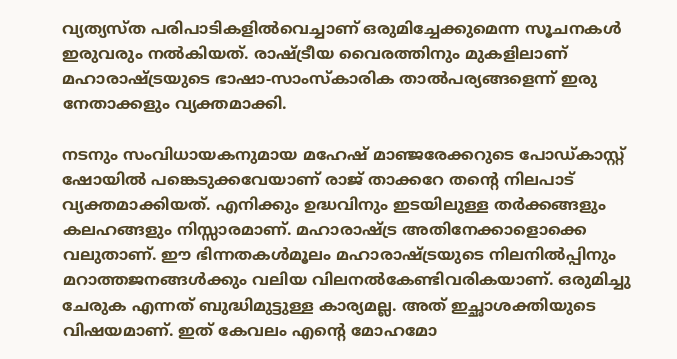വ്യത്യസ്ത പരിപാടികളില്‍വെച്ചാണ് ഒരുമിച്ചേക്കുമെന്ന സൂചനകള്‍ ഇരുവരും നല്‍കിയത്. രാഷ്ട്രീയ വൈരത്തിനും മുകളിലാണ് മഹാരാഷ്ട്രയുടെ ഭാഷാ-സാംസ്‌കാരിക താല്‍പര്യങ്ങളെന്ന് ഇരു നേതാക്കളും വ്യക്തമാക്കി.

നടനും സംവിധായകനുമായ മഹേഷ് മാഞ്ജരേക്കറുടെ പോഡ്കാസ്റ്റ് ഷോയില്‍ പങ്കെടുക്കവേയാണ് രാജ് താക്കറേ തന്റെ നിലപാട് വ്യക്തമാക്കിയത്. എനിക്കും ഉദ്ധവിനും ഇടയിലുള്ള തര്‍ക്കങ്ങളും കലഹങ്ങളും നിസ്സാരമാണ്. മഹാരാഷ്ട്ര അതിനേക്കാളൊക്കെ വലുതാണ്. ഈ ഭിന്നതകള്‍മൂലം മഹാരാഷ്ട്രയുടെ നിലനില്‍പ്പിനും മറാത്തജനങ്ങള്‍ക്കും വലിയ വിലനല്‍കേണ്ടിവരികയാണ്. ഒരുമിച്ചു ചേരുക എന്നത് ബുദ്ധിമുട്ടുള്ള കാര്യമല്ല. അത് ഇച്ഛാശക്തിയുടെ വിഷയമാണ്. ഇത് കേവലം എന്റെ മോഹമോ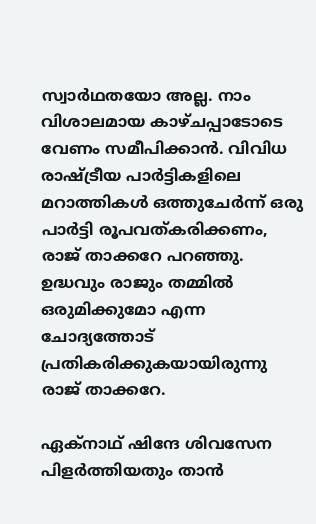സ്വാര്‍ഥതയോ അല്ല. നാം വിശാലമായ കാഴ്ചപ്പാടോടെ വേണം സമീപിക്കാന്‍. വിവിധ രാഷ്ട്രീയ പാര്‍ട്ടികളിലെ മറാത്തികള്‍ ഒത്തുചേര്‍ന്ന് ഒരു പാര്‍ട്ടി രൂപവത്കരിക്കണം, രാജ് താക്കറേ പറഞ്ഞു. ഉദ്ധവും രാജും തമ്മില്‍ ഒരുമിക്കുമോ എന്ന ചോദ്യത്തോട് പ്രതികരിക്കുകയായിരുന്നു രാജ് താക്കറേ.

ഏക്‌നാഥ് ഷിന്ദേ ശിവസേന പിളര്‍ത്തിയതും താന്‍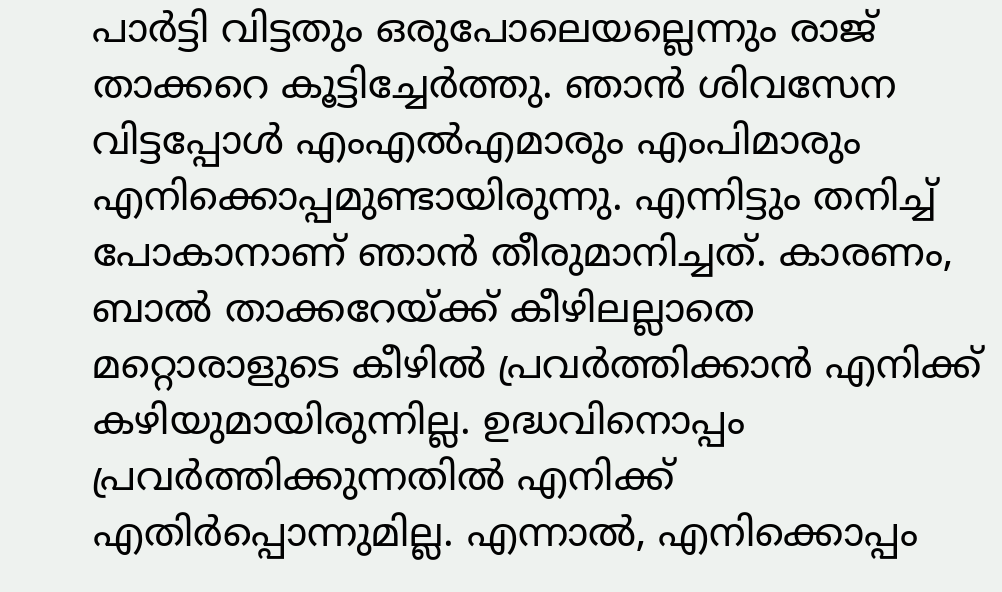പാര്‍ട്ടി വിട്ടതും ഒരുപോലെയല്ലെന്നും രാജ് താക്കറെ കൂട്ടിച്ചേര്‍ത്തു. ഞാന്‍ ശിവസേന വിട്ടപ്പോള്‍ എംഎല്‍എമാരും എംപിമാരും എനിക്കൊപ്പമുണ്ടായിരുന്നു. എന്നിട്ടും തനിച്ച് പോകാനാണ് ഞാന്‍ തീരുമാനിച്ചത്. കാരണം, ബാല്‍ താക്കറേയ്ക്ക് കീഴിലല്ലാതെ മറ്റൊരാളുടെ കീഴില്‍ പ്രവര്‍ത്തിക്കാന്‍ എനിക്ക് കഴിയുമായിരുന്നില്ല. ഉദ്ധവിനൊപ്പം പ്രവര്‍ത്തിക്കുന്നതില്‍ എനിക്ക് എതിര്‍പ്പൊന്നുമില്ല. എന്നാല്‍, എനിക്കൊപ്പം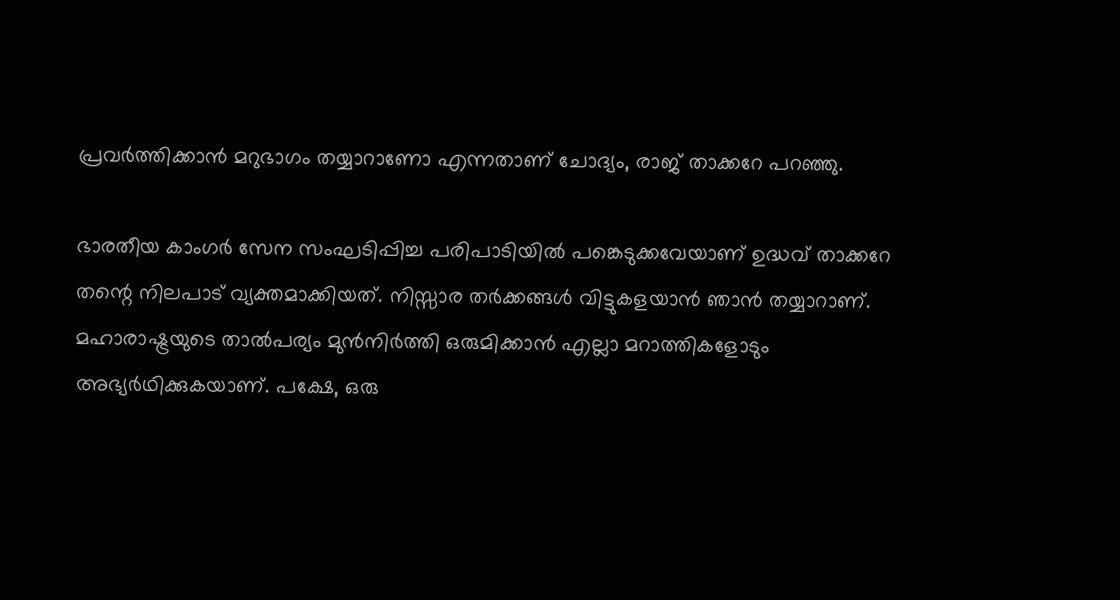പ്രവര്‍ത്തിക്കാന്‍ മറുഭാഗം തയ്യാറാണോ എന്നതാണ് ചോദ്യം, രാജ് താക്കറേ പറഞ്ഞു.

ഭാരതീയ കാംഗര്‍ സേന സംഘടിപ്പിച്ച പരിപാടിയില്‍ പങ്കെടുക്കവേയാണ് ഉദ്ധവ് താക്കറേ തന്റെ നിലപാട് വ്യക്തമാക്കിയത്. നിസ്സാര തര്‍ക്കങ്ങള്‍ വിട്ടുകളയാന്‍ ഞാൻ തയ്യാറാണ്. മഹാരാഷ്ട്രയുടെ താല്‍പര്യം മുന്‍നിര്‍ത്തി ഒരുമിക്കാന്‍ എല്ലാ മറാത്തികളോടും അഭ്യര്‍ഥിക്കുകയാണ്. പക്ഷേ, ഒരു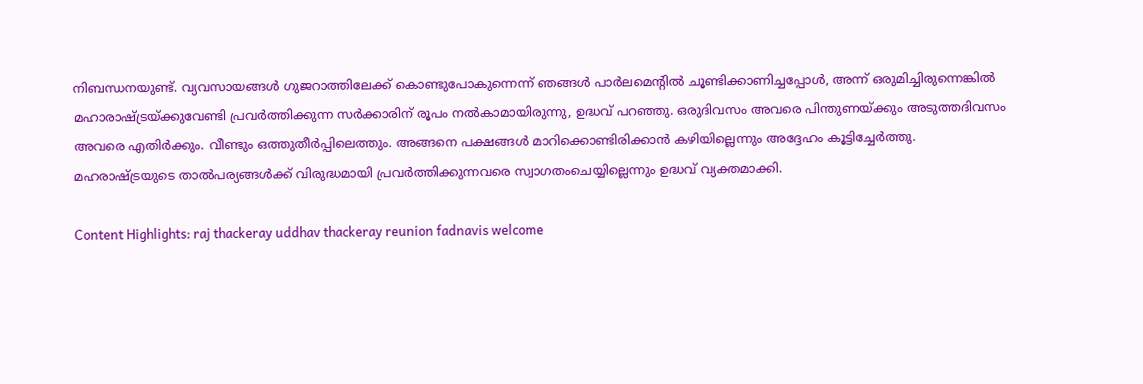നിബന്ധനയുണ്ട്. വ്യവസായങ്ങള്‍ ഗുജറാത്തിലേക്ക് കൊണ്ടുപോകുന്നെന്ന് ഞങ്ങള്‍ പാര്‍ലമെന്റില്‍ ചൂണ്ടിക്കാണിച്ചപ്പോള്‍, അന്ന് ഒരുമിച്ചിരുന്നെങ്കില്‍ മഹാരാഷ്ട്രയ്ക്കുവേണ്ടി പ്രവര്‍ത്തിക്കുന്ന സര്‍ക്കാരിന് രൂപം നല്‍കാമായിരുന്നു, ഉദ്ധവ് പറഞ്ഞു. ഒരുദിവസം അവരെ പിന്തുണയ്ക്കും അടുത്തദിവസം അവരെ എതിര്‍ക്കും. വീണ്ടും ഒത്തുതീര്‍പ്പിലെത്തും. അങ്ങനെ പക്ഷങ്ങള്‍ മാറിക്കൊണ്ടിരിക്കാന്‍ കഴിയില്ലെന്നും അദ്ദേഹം കൂട്ടിച്ചേര്‍ത്തു. മഹരാഷ്ട്രയുടെ താല്‍പര്യങ്ങള്‍ക്ക് വിരുദ്ധമായി പ്രവര്‍ത്തിക്കുന്നവരെ സ്വാഗതംചെയ്യില്ലെന്നും ഉദ്ധവ് വ്യക്തമാക്കി.

Content Highlights: raj thackeray uddhav thackeray reunion fadnavis welcome